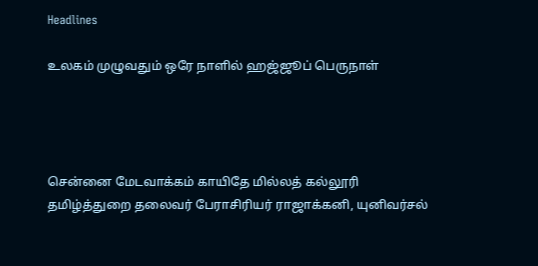Headlines

உலகம் முழுவதும் ஒரே நாளில் ஹஜ்ஜூப் பெருநாள்




சென்னை மேடவாக்கம் காயிதே மில்லத் கல்லூரி தமிழ்த்துறை தலைவர் பேராசிரியர் ராஜாக்கனி, யுனிவர்சல்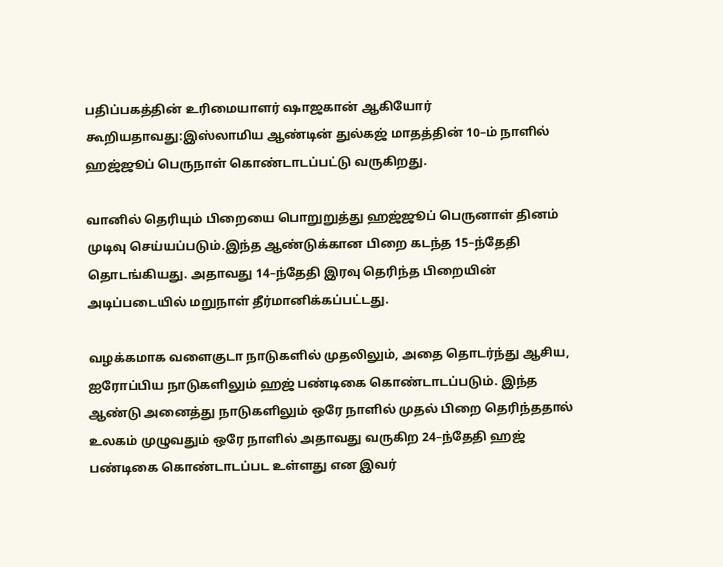பதிப்பகத்தின் உரிமையாளர் ஷாஜகான் ஆகியோர் கூறியதாவது:இஸ்லாமிய ஆண்டின் துல்கஜ் மாதத்தின் 10–ம் நாளில் ஹஜ்ஜூப் பெருநாள் கொண்டாடப்பட்டு வருகிறது.

வானில் தெரியும் பிறையை பொறுறுத்து ஹஜ்ஜூப் பெருனாள் தினம் முடிவு செய்யப்படும்.இந்த ஆண்டுக்கான பிறை கடந்த 15–ந்தேதி தொடங்கியது. அதாவது 14–ந்தேதி இரவு தெரிந்த பிறையின் அடிப்படையில் மறுநாள் தீர்மானிக்கப்பட்டது.

வழக்கமாக வளைகுடா நாடுகளில் முதலிலும், அதை தொடர்ந்து ஆசிய, ஐரோப்பிய நாடுகளிலும் ஹஜ் பண்டிகை கொண்டாடப்படும். இந்த ஆண்டு அனைத்து நாடுகளிலும் ஒரே நாளில் முதல் பிறை தெரிந்ததால் உலகம் முழுவதும் ஒரே நாளில் அதாவது வருகிற 24–ந்தேதி ஹஜ் பண்டிகை கொண்டாடப்பட உள்ளது என இவர்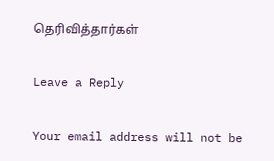தெரிவித்தார்கள்

Leave a Reply

Your email address will not be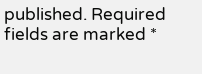published. Required fields are marked *